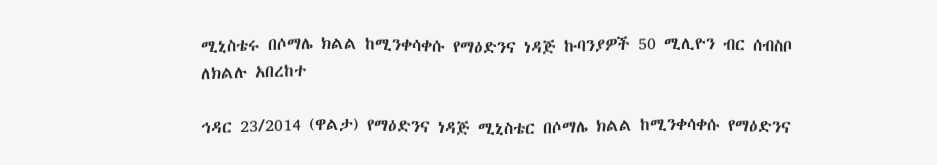ሚኒስቴሩ በሶማሌ ክልል ከሚንቀሳቀሱ የማዕድንና ነዳጅ ኩባንያዎች 50 ሚሊዮን ብር ሰብስቦ ለክልሉ አበረከተ

ኅዳር 23/2014 (ዋልታ) የማዕድንና ነዳጅ ሚኒስቴር በሶማሌ ክልል ከሚንቀሳቀሱ የማዕድንና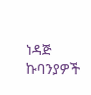ነዳጅ ኩባንያዎች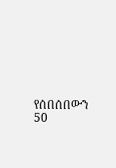የሰበሰበውን 50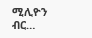ሚሊዮን ብር…